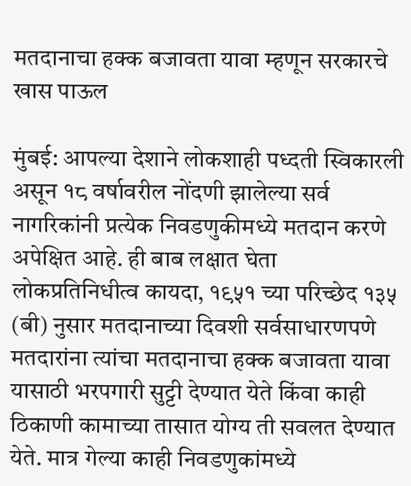मतदानाचा हक्क बजावता यावा म्हणून सरकारचे खास पाऊल

मुंबई: आपल्या देशाने लोकशाही पध्दती स्विकारली असून १८ वर्षावरील नोंदणी झालेल्या सर्व नागरिकांनी प्रत्येक निवडणुकीमध्ये मतदान करणे अपेक्षित आहे. ही बाब लक्षात घेता लोकप्रतिनिधीत्व कायदा, १९५१ च्या परिच्छेद १३५ (बी) नुसार मतदानाच्या दिवशी सर्वसाधारणपणे मतदारांना त्यांचा मतदानाचा हक्क बजावता यावा यासाठी भरपगारी सुट्टी देण्यात येते किंवा काही ठिकाणी कामाच्या तासात योग्य ती सवलत देण्यात येते. मात्र गेल्या काही निवडणुकांमध्ये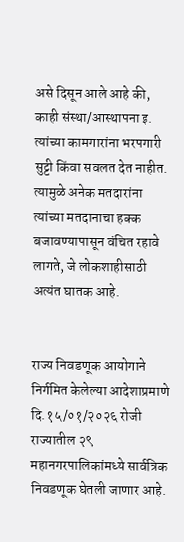असे दिसून आले आहे की, काही संस्था/आस्थापना इ. त्यांच्या कामगारांना भरपगारी सुट्टी किंवा सवलत देत नाहीत. त्यामुळे अनेक मतदारांना त्यांच्या मतदानाचा हक्क बजावण्यापासून वंचित रहावे लागते, जे लोकशाहीसाठी अत्यंत घातक आहे.


राज्य निवडणूक आयोगाने निर्गमित केलेल्या आदेशाप्रमाणे दि.१५/०१/२०२६ रोजी राज्यातील २९ महानगरपालिकांमध्ये सार्वत्रिक निवडणूक घेतली जाणार आहे.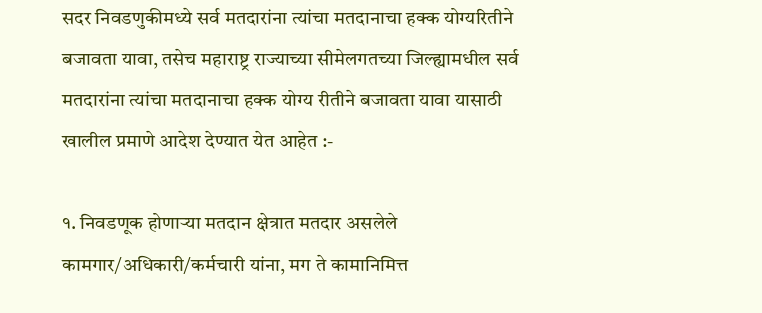सदर निवडणुकीमध्ये सर्व मतदारांना त्यांचा मतदानाचा हक्क योग्यरितीने बजावता यावा, तसेच महाराष्ट्र राज्याच्या सीमेलगतच्या जिल्ह्यामधील सर्व मतदारांना त्यांचा मतदानाचा हक्क योग्य रीतीने बजावता यावा यासाठी खालील प्रमाणे आदेश देण्यात येत आहेत :-

१. निवडणूक होणाऱ्या मतदान क्षेत्रात मतदार असलेले कामगार/अधिकारी/कर्मचारी यांना, मग ते कामानिमित्त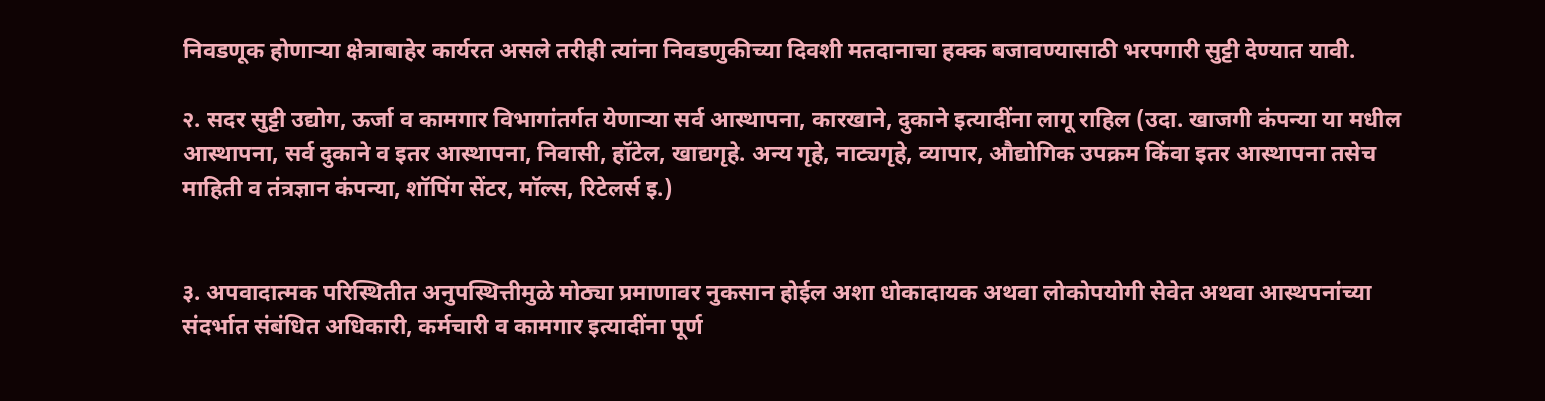निवडणूक होणाऱ्या क्षेत्राबाहेर कार्यरत असले तरीही त्यांना निवडणुकीच्या दिवशी मतदानाचा हक्क बजावण्यासाठी भरपगारी सुट्टी देण्यात यावी.

२. सदर सुट्टी उद्योग, ऊर्जा व कामगार विभागांतर्गत येणाऱ्या सर्व आस्थापना, कारखाने, दुकाने इत्यादींना लागू राहिल (उदा. खाजगी कंपन्या या मधील आस्थापना, सर्व दुकाने व इतर आस्थापना, निवासी, हॉटेल, खाद्यगृहे. अन्य गृहे, नाट्यगृहे, व्यापार, औद्योगिक उपक्रम किंवा इतर आस्थापना तसेच माहिती व तंत्रज्ञान कंपन्या, शॉपिंग सेंटर, मॉल्स, रिटेलर्स इ.)


३. अपवादात्मक परिस्थितीत अनुपस्थित्तीमुळे मोठ्या प्रमाणावर नुकसान होईल अशा धोकादायक अथवा लोकोपयोगी सेवेत अथवा आस्थपनांच्या संदर्भात संबंधित अधिकारी, कर्मचारी व कामगार इत्यादींना पूर्ण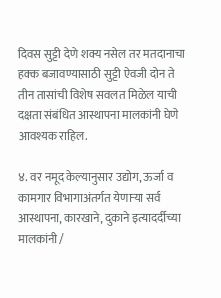दिवस सुट्टी देणे शक्य नसेल तर मतदानाचा हक्क बजावण्यासाठी सुट्टी ऐवजी दोन ते तीन तासांची विशेष सवलत मिळेल याची दक्षता संबंधित आस्थापना मालकांनी घेणे आवश्यक राहिल.

४. वर नमूद केल्यानुसार उद्योग, ऊर्जा व कामगार विभागाअंतर्गत येणाऱ्या सर्व आस्थापना, कारखाने, दुकाने इत्यादर्दीच्या मालकांनी /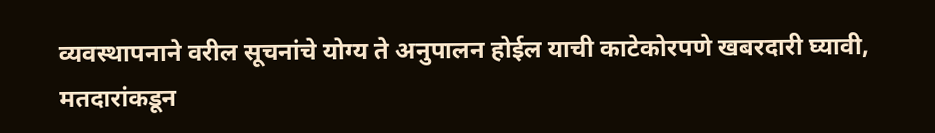व्यवस्थापनाने वरील सूचनांचे योग्य ते अनुपालन होईल याची काटेकोरपणे खबरदारी घ्यावी, मतदारांकडून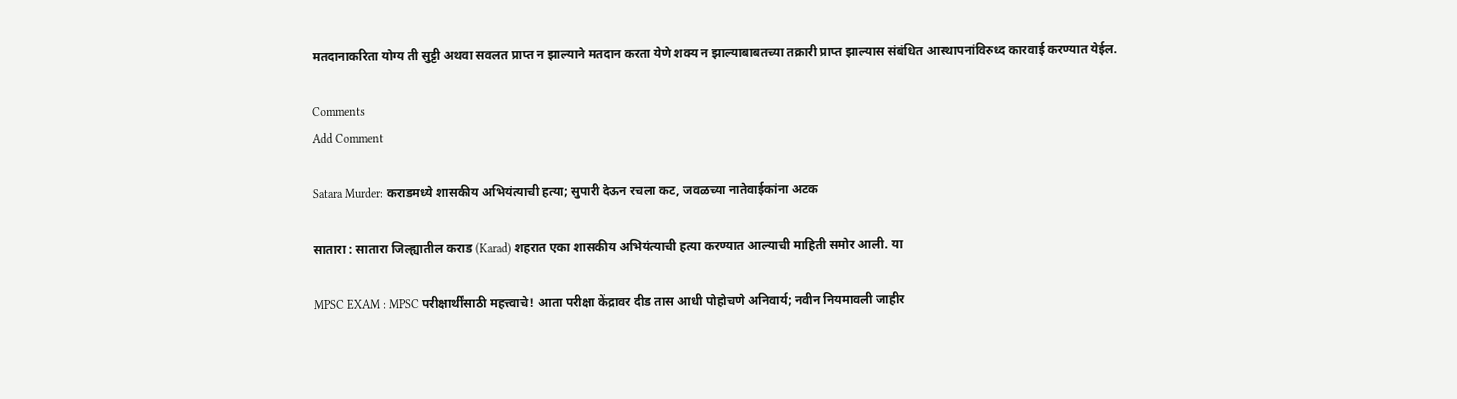मतदानाकरिता योग्य ती सुट्टी अथवा सवलत प्राप्त न झाल्याने मतदान करता येणे शक्य न झाल्याबाबतच्या तक्रारी प्राप्त झाल्यास संबंधित आस्थापनांविरुध्द कारवाई करण्यात येईल.

Comments
Add Comment

Satara Murder: कराडमध्ये शासकीय अभियंत्याची हत्या; सुपारी देऊन रचला कट, जवळच्या नातेवाईकांना अटक

सातारा : सातारा जिल्ह्यातील कराड (Karad) शहरात एका शासकीय अभियंत्याची हत्या करण्यात आल्याची माहिती समोर आली. या

MPSC EXAM : MPSC परीक्षार्थींसाठी महत्त्वाचे! आता परीक्षा केंद्रावर दीड तास आधी पोहोचणे अनिवार्य; नवीन नियमावली जाहीर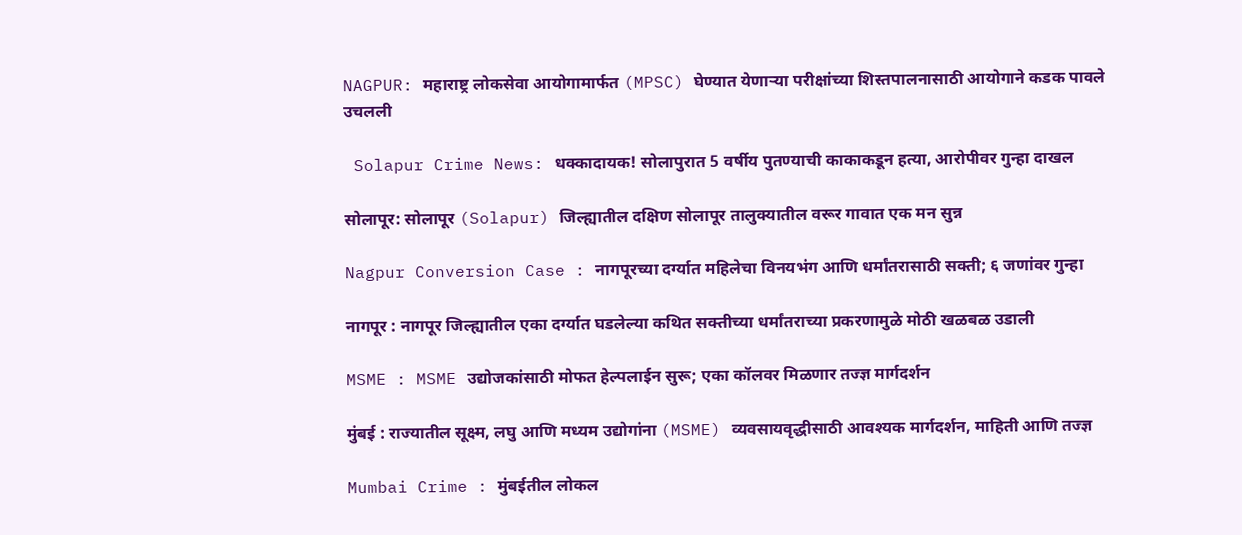NAGPUR: महाराष्ट्र लोकसेवा आयोगामार्फत (MPSC) घेण्यात येणाऱ्या परीक्षांच्या शिस्तपालनासाठी आयोगाने कडक पावले उचलली

 Solapur Crime News: धक्कादायक! सोलापुरात 5 वर्षीय पुतण्याची काकाकडून हत्या, आरोपीवर गुन्हा दाखल

सोलापूर: सोलापूर (Solapur) जिल्ह्यातील दक्षिण सोलापूर तालुक्यातील वरूर गावात एक मन सुन्न

Nagpur Conversion Case : नागपूरच्या दर्ग्यात महिलेचा विनयभंग आणि धर्मांतरासाठी सक्ती; ६ जणांवर गुन्हा

नागपूर : नागपूर जिल्ह्यातील एका दर्ग्यात घडलेल्या कथित सक्तीच्या धर्मांतराच्या प्रकरणामुळे मोठी खळबळ उडाली

MSME : MSME उद्योजकांसाठी मोफत हेल्पलाईन सुरू; एका कॉलवर मिळणार तज्ज्ञ मार्गदर्शन

मुंबई : राज्यातील सूक्ष्म, लघु आणि मध्यम उद्योगांना (MSME) व्यवसायवृद्धीसाठी आवश्यक मार्गदर्शन, माहिती आणि तज्ज्ञ

Mumbai Crime : मुंबईतील लोकल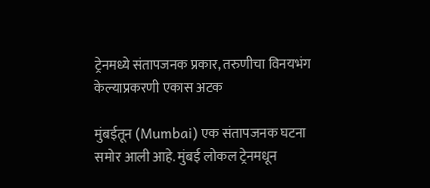ट्रेनमध्ये संतापजनक प्रकार, तरुणीचा विनयभंग केल्याप्रकरणी एकास अटक

मुंबईतून (Mumbai) एक संतापजनक घटना समोर आली आहे. मुंबई लोकल ट्रेनमधून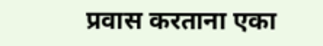प्रवास करताना एका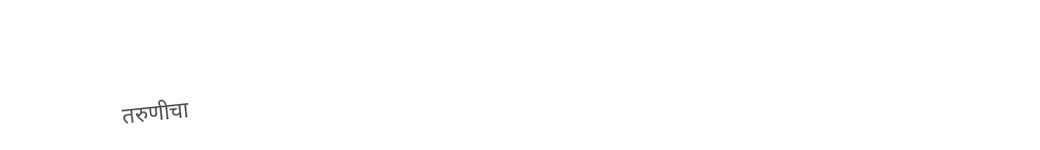तरुणीचा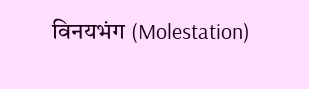विनयभंग (Molestation)